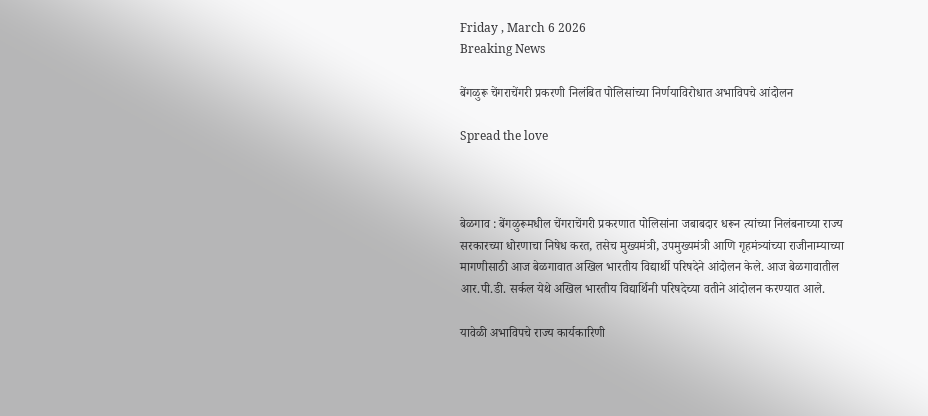Friday , March 6 2026
Breaking News

बेंगळुरू चेंगराचेंगरी प्रकरणी निलंबित पोलिसांच्या निर्णयाविरोधात अभाविपचे आंदोलन

Spread the love



बेळगाव : बेंगळुरूमधील चेंगराचेंगरी प्रकरणात पोलिसांना जबाबदार धरून त्यांच्या निलंबनाच्या राज्य सरकारच्या धोरणाचा निषेध करत, तसेच मुख्यमंत्री, उपमुख्यमंत्री आणि गृहमंत्र्यांच्या राजीनाम्याच्या मागणीसाठी आज बेळगावात अखिल भारतीय विद्यार्थी परिषदेने आंदोलन केले. आज बेळगावातील आर.पी.डी. सर्कल येथे अखिल भारतीय विद्यार्थिनी परिषदेच्या वतीने आंदोलन करण्यात आले.

यावेळी अभाविपचे राज्य कार्यकारिणी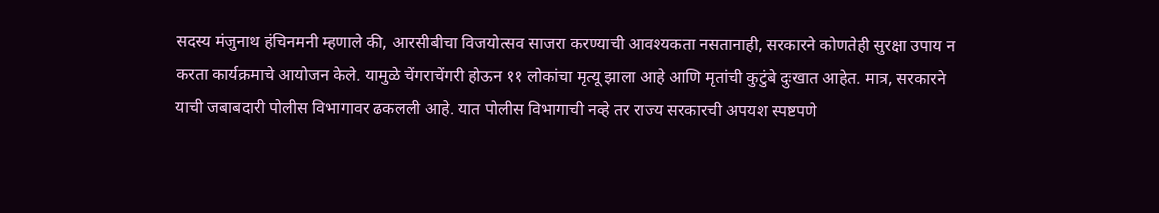सदस्य मंजुनाथ हंचिनमनी म्हणाले की, आरसीबीचा विजयोत्सव साजरा करण्याची आवश्यकता नसतानाही, सरकारने कोणतेही सुरक्षा उपाय न करता कार्यक्रमाचे आयोजन केले. यामुळे चेंगराचेंगरी होऊन ११ लोकांचा मृत्यू झाला आहे आणि मृतांची कुटुंबे दुःखात आहेत. मात्र, सरकारने याची जबाबदारी पोलीस विभागावर ढकलली आहे. यात पोलीस विभागाची नव्हे तर राज्य सरकारची अपयश स्पष्टपणे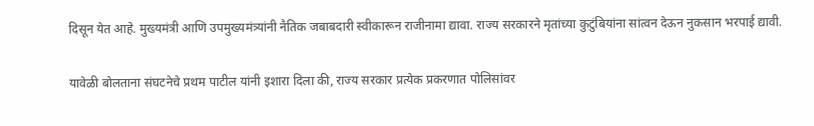दिसून येत आहे. मुख्यमंत्री आणि उपमुख्यमंत्र्यांनी नैतिक जबाबदारी स्वीकारून राजीनामा द्यावा. राज्य सरकारने मृतांच्या कुटुंबियांना सांत्वन देऊन नुकसान भरपाई द्यावी.

यावेळी बोलताना संघटनेचे प्रथम पाटील यांनी इशारा दिला की, राज्य सरकार प्रत्येक प्रकरणात पोलिसांवर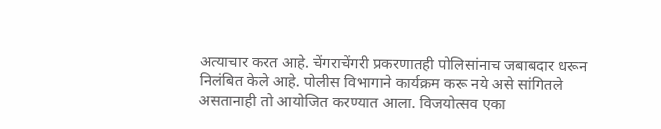अत्याचार करत आहे. चेंगराचेंगरी प्रकरणातही पोलिसांनाच जबाबदार धरून निलंबित केले आहे. पोलीस विभागाने कार्यक्रम करू नये असे सांगितले असतानाही तो आयोजित करण्यात आला. विजयोत्सव एका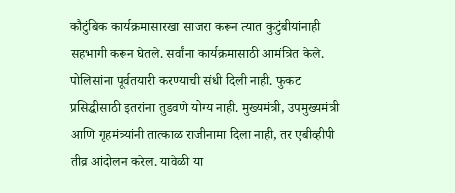कौटुंबिक कार्यक्रमासारखा साजरा करून त्यात कुटुंबीयांनाही सहभागी करून घेतले. सर्वांना कार्यक्रमासाठी आमंत्रित केले. पोलिसांना पूर्वतयारी करण्याची संधी दिली नाही. फुकट प्रसिद्धीसाठी इतरांना तुडवणे योग्य नाही. मुख्यमंत्री, उपमुख्यमंत्री आणि गृहमंत्र्यांनी तात्काळ राजीनामा दिला नाही, तर एबीव्हीपी तीव्र आंदोलन करेल. यावेळी या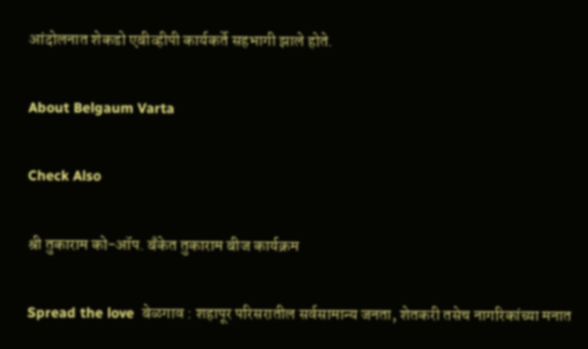आंदोलनात शेकडो एबीव्हीपी कार्यकर्ते सहभागी झाले होते.

About Belgaum Varta

Check Also

श्री तुकाराम को-ऑप. बँकेत तुकाराम बीज कार्यक्रम

Spread the love  बेळगाव : शहापूर परिसरातील सर्वसामान्य जनता, शेतकरी तसेच नागरिकांच्या मनात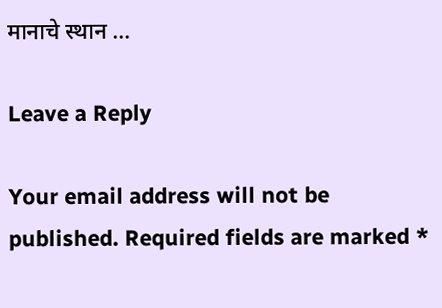मानाचे स्थान …

Leave a Reply

Your email address will not be published. Required fields are marked *